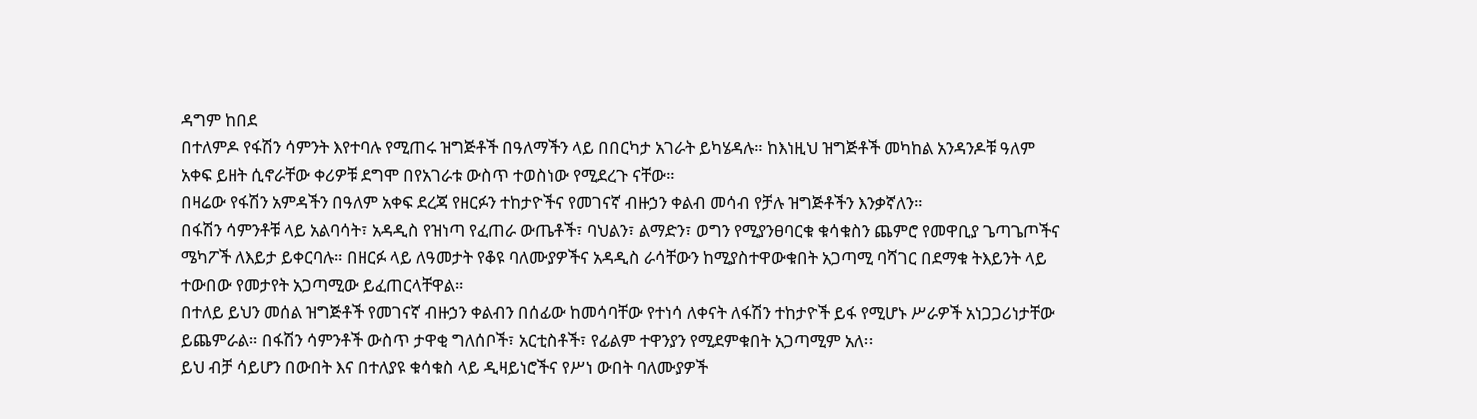ዳግም ከበደ
በተለምዶ የፋሽን ሳምንት እየተባሉ የሚጠሩ ዝግጅቶች በዓለማችን ላይ በበርካታ አገራት ይካሄዳሉ። ከእነዚህ ዝግጅቶች መካከል አንዳንዶቹ ዓለም አቀፍ ይዘት ሲኖራቸው ቀሪዎቹ ደግሞ በየአገራቱ ውስጥ ተወስነው የሚደረጉ ናቸው።
በዛሬው የፋሽን አምዳችን በዓለም አቀፍ ደረጃ የዘርፉን ተከታዮችና የመገናኛ ብዙኃን ቀልብ መሳብ የቻሉ ዝግጅቶችን እንቃኛለን።
በፋሽን ሳምንቶቹ ላይ አልባሳት፣ አዳዲስ የዝነጣ የፈጠራ ውጤቶች፣ ባህልን፣ ልማድን፣ ወግን የሚያንፀባርቁ ቁሳቁስን ጨምሮ የመዋቢያ ጌጣጌጦችና ሜካፖች ለእይታ ይቀርባሉ። በዘርፉ ላይ ለዓመታት የቆዩ ባለሙያዎችና አዳዲስ ራሳቸውን ከሚያስተዋውቁበት አጋጣሚ ባሻገር በደማቁ ትእይንት ላይ ተውበው የመታየት አጋጣሚው ይፈጠርላቸዋል።
በተለይ ይህን መሰል ዝግጅቶች የመገናኛ ብዙኃን ቀልብን በሰፊው ከመሳባቸው የተነሳ ለቀናት ለፋሽን ተከታዮች ይፋ የሚሆኑ ሥራዎች አነጋጋሪነታቸው ይጨምራል። በፋሽን ሳምንቶች ውስጥ ታዋቂ ግለሰቦች፣ አርቲስቶች፣ የፊልም ተዋንያን የሚደምቁበት አጋጣሚም አለ፡፡
ይህ ብቻ ሳይሆን በውበት እና በተለያዩ ቁሳቁስ ላይ ዲዛይነሮችና የሥነ ውበት ባለሙያዎች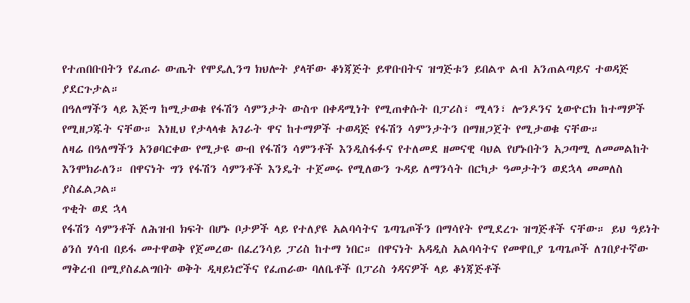የተጠበቡበትን የፈጠራ ውጤት የሞዴሊንግ ክህሎት ያላቸው ቆነጃጅት ይዋቡበትና ዝግጅቱን ይበልጥ ልብ አንጠልጣይና ተወዳጅ ያደርጉታል።
በዓለማችን ላይ እጅግ ከሚታወቁ የፋሽን ሳምንታት ውስጥ በቀዳሚነት የሚጠቀሱት በፓሪስ፣ ሚላን፣ ሎንዶንና ኒውዮርክ ከተማዎች የሚዘጋጁት ናቸው። እነዚህ የታላላቁ አገራት ዋና ከተማዎች ተወዳጅ የፋሽን ሳምንታትን በማዘጋጀት የሚታወቁ ናቸው።
ለዛሬ በዓለማችን አንፀባርቀው የሚታዩ ውብ የፋሽን ሳምንቶች እንዲስፋፉና የተለመደ ዘመናዊ ባህል የሆኑበትን አጋጣሚ ለመመልከት እንሞክራለን። በዋናነት ግን የፋሽን ሳምንቶች እንዴት ተጀመሩ የሚለውን ጉዳይ ለማንሳት በርካታ ዓመታትን ወደኋላ መመለስ ያስፈልጋል።
ጥቂት ወደ ኋላ
የፋሽን ሳምንቶች ለሕዝብ ክፍት በሆኑ ቦታዎች ላይ የተለያዩ አልባሳትና ጌጣጌጦችን በማሳየት የሚደረጉ ዝግጅቶች ናቸው። ይህ ዓይነት ፅንሰ ሃሳብ በይፋ መተዋወቅ የጀመረው በፈረንሳይ ፓሪስ ከተማ ነበር። በዋናነት አዳዲስ አልባሳትና የመዋቢያ ጌጣጌጦች ለገበያተኛው ማቅረብ በሚያስፈልግበት ወቅት ዲዛይነሮችና የፈጠራው ባለቤቶች በፓሪስ ጎዳናዎች ላይ ቆነጃጅቶች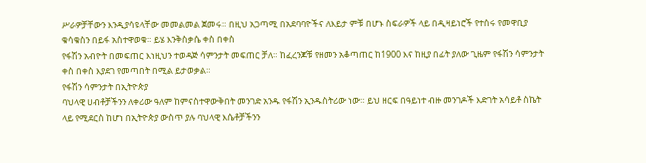ሥራዎቻቸውን እንዲያሳዩላቸው መመልመል ጀመሩ። በዚህ አጋጣሚ በአደባባዮችና ለእይታ ምቹ በሆኑ ስፍራዎች ላይ በዲዛይነሮች የተሰሩ የመዋቢያ ቁሳቁስን በይፋ አስተዋወቁ። ይሄ እንቅስቃሴ ቀስ በቀስ
የፋሽን አብዮት በመፍጠር እነዚህን ተወዳጅ ሳምንታት መፍጠር ቻለ። ከፈረንጆቹ የዘመን አቆጣጠር ከ1900 እና ከዚያ በፊት ያለው ጊዜም የፋሽን ሳምንታት ቀስ በቀስ እያደገ የመጣበት በሚል ይታወቃል።
የፋሽን ሳምንታት በኢትዮጵያ
ባህላዊ ሀብቶቻችንን ለቀሪው ዓለም ከምናስተዋውቅበት መንገድ አንዱ የፋሽን ኢንዱስትሪው ነው። ይህ ዘርፍ በዓይነተ ብዙ መንገዶች እድገት አሳይቶ ስኬት ላይ የሚደርስ ከሆነ በኢትዮጵያ ውስጥ ያሉ ባህላዊ እሴቶቻችንን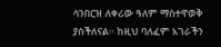ሳንበርዝ ለቀሪው ዓለም ማስተዋወቅ ያስችለናል። ከዚህ ባለፈም አገራችን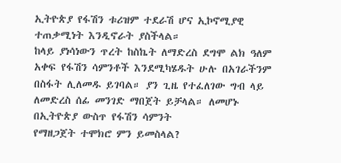ኢትዮጵያ የፋሽን ቱሪዝም ተደራሽ ሆና ኢኮኖሚያዊ ተጠቃሚነት እንዲኖራት ያስችላል።
ከላይ ያነሳነውን ጥረት ከስኬት ለማድረስ ደግሞ ልክ ዓለም አቀፍ የፋሽን ሳምንቶች እንደሚካሄዱት ሁሉ በአገራችንም በስፋት ሊለመዱ ይገባል። ያን ጊዜ የተፈለገው ግብ ላይ ለመድረስ ሰፊ መንገድ ማበጀት ይቻላል። ለመሆኑ በኢትዮጵያ ውስጥ የፋሽን ሳምንት
የማዘጋጀት ተሞክሮ ምን ይመስላል?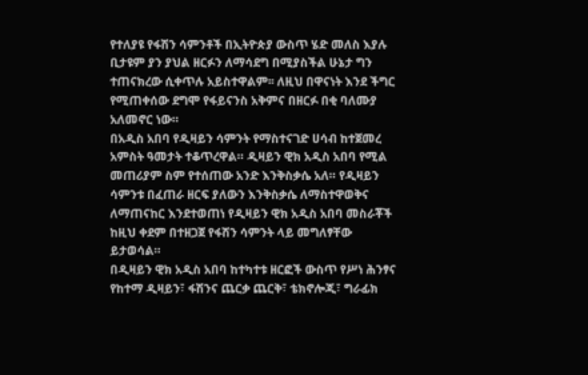የተለያዩ የፋሽን ሳምንቶች በኢትዮጵያ ውስጥ ሄድ መለስ እያሉ ቢታዩም ያን ያህል ዘርፉን ለማሳደግ በሚያስችል ሁኔታ ግን ተጠናክረው ሲቀጥሉ አይስተዋልም፡፡ ለዚህ በዋናነት እንደ ችግር የሚጠቀሰው ደግሞ የፋይናንስ አቅምና በዘርፉ በቂ ባለሙያ አለመኖር ነው።
በአዲስ አበባ የዲዛይን ሳምንት የማስተናገድ ሀሳብ ከተጀመረ አምስት ዓመታት ተቆጥረዋል። ዲዛይን ዊክ አዲስ አበባ የሚል መጠሪያም ስም የተሰጠው አንድ እንቅስቃሴ አለ። የዲዛይን ሳምንቱ በፈጠራ ዘርፍ ያለውን እንቅስቃሴ ለማስተዋወቅና ለማጠናከር እንደተወጠነ የዲዛይን ዊክ አዲስ አበባ መስራቾች ከዚህ ቀደም በተዘጋጀ የፋሽን ሳምንት ላይ መግለፃቸው ይታወሳል።
በዲዛይን ዊክ አዲስ አበባ ከተካተቱ ዘርፎች ውስጥ የሥነ ሕንፃና የከተማ ዲዛይን፣ ፋሽንና ጨርቃ ጨርቅ፣ ቴክኖሎጂ፣ ግራፊክ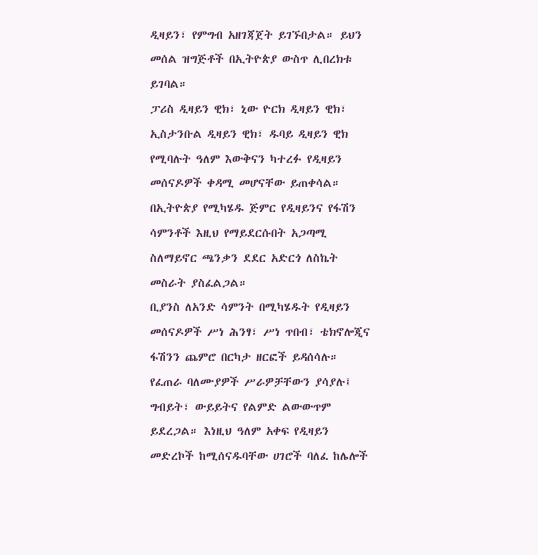ዲዛይን፣ የምግብ አዘገጃጀት ይገኙበታል። ይህን መሰል ዝግጅቶች በኢትዮጵያ ውስጥ ሊበረክቱ ይገባል።
ፓሪስ ዲዛይን ዊክ፣ ኒው ዮርክ ዲዛይን ዊክ፣ ኢስታንቡል ዲዛይን ዊክ፣ ዱባይ ዲዛይን ዊክ የሚባሉት ዓለም እውቅናን ካተረፉ የዲዛይን መሰናዶዎች ቀዳሚ መሆናቸው ይጠቀሳል። በኢትዮጵያ የሚካሄዱ ጅምር የዲዛይንና የፋሽን ሳምንቶች እዚህ የማይደርሱበት አጋጣሚ ስለማይኖር ጫንቃን ደደር አድርጎ ለስኬት መስራት ያስፈልጋል።
ቢያንስ ለአንድ ሳምንት በሚካሄዱት የዲዛይን መሰናዶዎች ሥነ ሕንፃ፣ ሥነ ጥበብ፣ ቴክኖሎጂና ፋሽንን ጨምሮ በርካታ ዘርፎች ይዳሰሳሉ። የፈጠራ ባለሙያዎች ሥራዎቻቸውን ያሳያሉ፤ ግብይት፣ ውይይትና የልምድ ልውውጥም ይደረጋል። እነዚህ ዓለም አቀፍ የዲዛይን መድረኮች ከሚሰናዱባቸው ሀገሮች ባለፈ ከሌሎች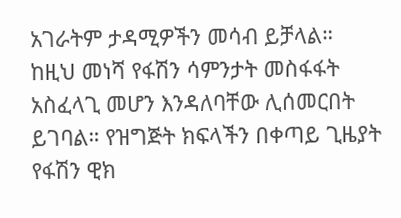አገራትም ታዳሚዎችን መሳብ ይቻላል።
ከዚህ መነሻ የፋሽን ሳምንታት መስፋፋት አስፈላጊ መሆን እንዳለባቸው ሊሰመርበት ይገባል። የዝግጅት ክፍላችን በቀጣይ ጊዜያት የፋሽን ዊክ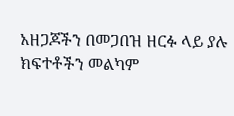አዘጋጆችን በመጋበዝ ዘርፉ ላይ ያሉ ክፍተቶችን መልካም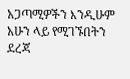አጋጣሚዎችን እንዲሁም አሁን ላይ የሚገኙበትን ደረጃ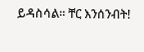ይዳስሳል። ቸር እንሰንብት!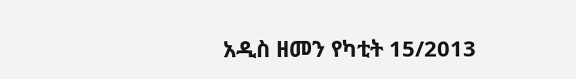አዲስ ዘመን የካቲት 15/2013